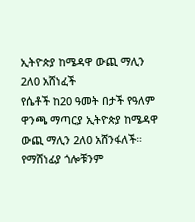ኢትዮጵያ ከሜዳዋ ውጪ ማሊን 2ለ0 አሸነፈች
የሴቶች ከ20 ዓመት በታች የዓለም ዋንጫ ማጣርያ ኢትዮጵያ ከሜዳዋ ውጪ ማሊን 2ለ0 አሸንፋለች።
የማሸነፊያ ጎሎቹንም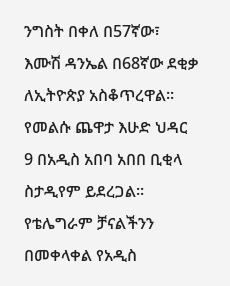ንግስት በቀለ በ57ኛው፣ እሙሽ ዳንኤል በ68ኛው ደቂቃ ለኢትዮጵያ አስቆጥረዋል።
የመልሱ ጨዋታ እሁድ ህዳር 9 በአዲስ አበባ አበበ ቢቂላ ስታዲየም ይደረጋል።
የቴሌግራም ቻናልችንን በመቀላቀል የአዲስ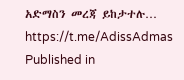አድማስን መረጃ ይከታተሉ…
https://t.me/AdissAdmas
Published in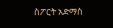ስፖርት አድማስ